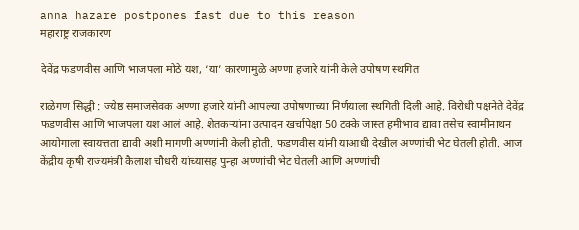anna hazare postpones fast due to this reason
महाराष्ट्र राजकारण

देवेंद्र फडणवीस आणि भाजपला मोठे यश, ‘या’ कारणामुळे अण्णा हजारे यांनी केले उपोषण स्थगित

राळेगण सिद्धी : ज्येष्ठ समाजसेवक अण्णा हजारे यांनी आपल्या उपोषणाच्या निर्णयाला स्थगिती दिली आहे. विरोधी पक्षनेते देवेंद्र फडणवीस आणि भाजपला यश आलं आहे. शेतकऱ्यांना उत्पादन खर्चापेक्षा 50 टक्के जास्त हमीभाव द्यावा तसेच स्वामीनाथन आयोगाला स्वायत्तता द्यावी अशी मागणी अण्णांनी केली होती. फडणवीस यांनी याआधी देखील अण्णांची भेट घेतली होती. आज केंद्रीय कृषी राज्यमंत्री कैलाश चौधरी यांच्यासह पुन्हा अण्णांची भेट घेतली आणि अण्णांची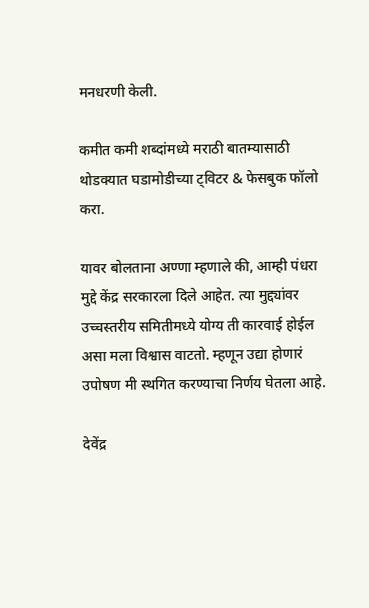मनधरणी केली.

कमीत कमी शब्दांमध्ये मराठी बातम्यासाठी थोडक्यात घडामोडीच्या ट्विटर & फेसबुक फॉलो करा.

यावर बोलताना अण्णा म्हणाले की, आम्ही पंधरा मुद्दे केंद्र सरकारला दिले आहेत. त्या मुद्द्यांवर उच्चस्तरीय समितीमध्ये योग्य ती कारवाई होईल असा मला विश्वास वाटतो. म्हणून उद्या होणारं उपोषण मी स्थगित करण्याचा निर्णय घेतला आहे.

देवेंद्र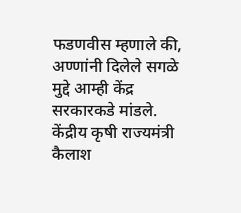फडणवीस म्हणाले की, अण्णांनी दिलेले सगळे मुद्दे आम्ही केंद्र सरकारकडे मांडले. केंद्रीय कृषी राज्यमंत्री कैलाश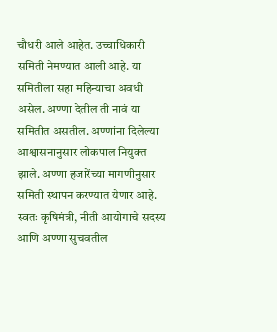चौधरी आले आहेत. उच्चाधिकारी समिती नेमण्यात आली आहे. या समितीला सहा महिन्याचा अवधी असेल. अण्णा देतील ती नावं या समितीत असतील. अण्णांना दिलेल्या आश्वासनानुसार लोकपाल नियुक्त झाले. अण्णा हजारेंच्या मागणीनुसार समिती स्थापन करण्यात येणार आहे. स्वतः कृषिमंत्री, नीती आयोगाचे सदस्य आणि अण्णा सुचवतील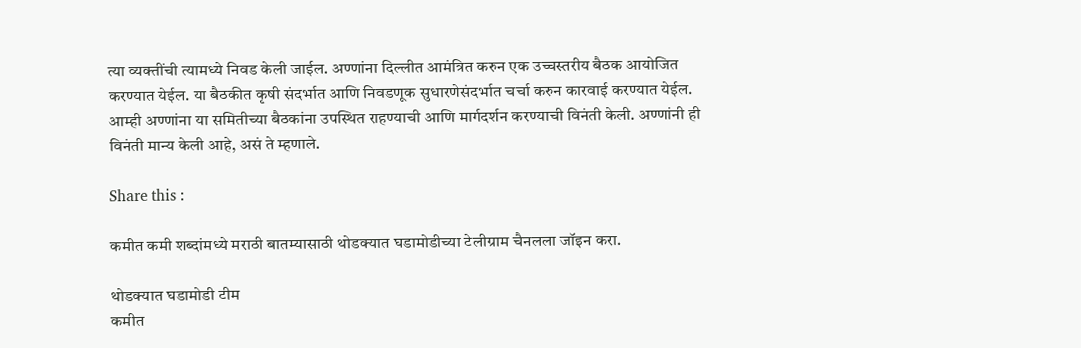त्या व्यक्तींची त्यामध्ये निवड केली जाईल. अण्णांना दिल्लीत आमंत्रित करुन एक उच्चस्तरीय बैठक आयोजित करण्यात येईल. या बैठकीत कृषी संदर्भात आणि निवडणूक सुधारणेसंदर्भात चर्चा करुन कारवाई करण्यात येईल. आम्ही अण्णांना या समितीच्या बैठकांना उपस्थित राहण्याची आणि मार्गदर्शन करण्याची विनंती केली. अण्णांनी ही विनंती मान्य केली आहे, असं ते म्हणाले.

Share this :

कमीत कमी शब्दांमध्ये मराठी बातम्यासाठी थोडक्यात घडामोडीच्या टेलीग्राम चैनलला जॉइन करा.

थोडक्यात घडामोडी टीम
कमीत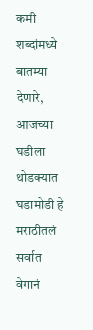कमी शब्दांमध्ये बातम्या देणारे, आजच्या घडीला थोडक्यात घडामोडी हे मराठीतलं सर्वात वेगानं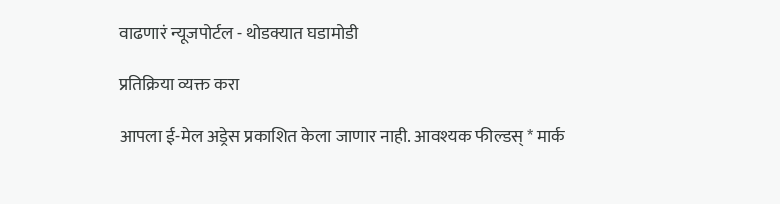वाढणारं न्यूजपोर्टल - थोडक्यात घडामोडी

प्रतिक्रिया व्यक्त करा

आपला ई-मेल अड्रेस प्रकाशित केला जाणार नाही. आवश्यक फील्डस् * मार्क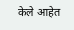केले आहेत